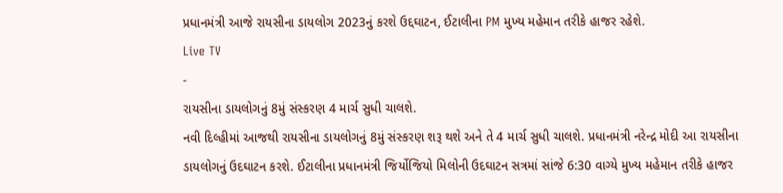પ્રધાનમંત્રી આજે રાયસીના ડાયલોગ 2023નું કરશે ઉદ્દઘાટન, ઈટાલીના PM મુખ્ય મહેમાન તરીકે હાજર રહેશે.
Live TV
-
રાયસીના ડાયલોગનું 8મું સંસ્કરણ 4 માર્ચ સુધી ચાલશે.
નવી દિલ્હીમાં આજથી રાયસીના ડાયલોગનું 8મું સંસ્કરણ શરૂ થશે અને તે 4 માર્ચ સુધી ચાલશે. પ્રધાનમંત્રી નરેન્દ્ર મોદી આ રાયસીના ડાયલોગનું ઉદઘાટન કરશે. ઈટાલીના પ્રધાનમંત્રી જિર્યોજિયો મિલોની ઉદઘાટન સત્રમાં સાંજે 6:30 વાગ્યે મુખ્ય મહેમાન તરીકે હાજર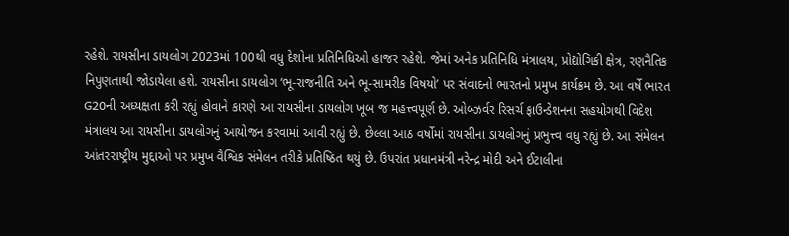રહેશે. રાયસીના ડાયલોગ 2023માં 100થી વધુ દેશોના પ્રતિનિધિઓ હાજર રહેશે. જેમાં અનેક પ્રતિનિધિ મંત્રાલય, પ્રોદ્યોગિકી ક્ષેત્ર, રણનૈતિક નિપુણતાથી જોડાયેલા હશે. રાયસીના ડાયલોગ ‘ભૂ-રાજનીતિ અને ભૂ-સામરીક વિષયો’ પર સંવાદનો ભારતનો પ્રમુખ કાર્યક્રમ છે. આ વર્ષે ભારત G20ની અધ્યક્ષતા કરી રહ્યું હોવાને કારણે આ રાયસીના ડાયલોગ ખૂબ જ મહત્ત્વપૂર્ણ છે. ઓબ્ઝર્વર રિસર્ચ ફાઉન્ડેશનના સહયોગથી વિદેશ મંત્રાલય આ રાયસીના ડાયલોગનું આયોજન કરવામાં આવી રહ્યું છે. છેલ્લા આઠ વર્ષોમાં રાયસીના ડાયલોગનું પ્રભુત્ત્વ વધુ રહ્યું છે. આ સંમેલન આંતરરાષ્ટ્રીય મુદ્દાઓ પર પ્રમુખ વૈશ્વિક સંમેલન તરીકે પ્રતિષ્ઠિત થયું છે. ઉપરાંત પ્રધાનમંત્રી નરેન્દ્ર મોદી અને ઈટાલીના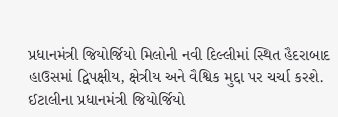પ્રધાનમંત્રી જિયોર્જિયો મિલોની નવી દિલ્લીમાં સ્થિત હૈદરાબાદ હાઉસમાં દ્વિપક્ષીય, ક્ષેત્રીય અને વૈશ્વિક મુદ્દા પર ચર્ચા કરશે. ઈટાલીના પ્રધાનમંત્રી જિયોર્જિયો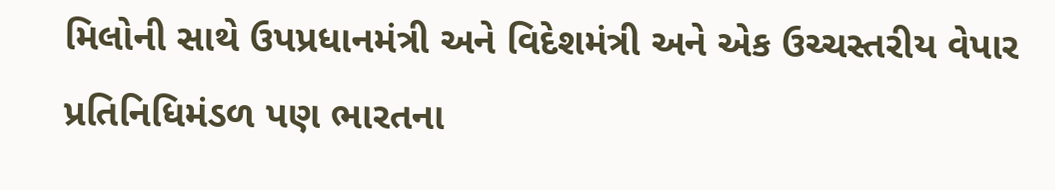મિલોની સાથે ઉપપ્રધાનમંત્રી અને વિદેશમંત્રી અને એક ઉચ્ચસ્તરીય વેપાર પ્રતિનિધિમંડળ પણ ભારતના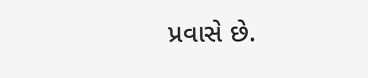પ્રવાસે છે.